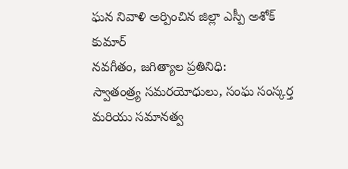ఘన నివాళి అర్పించిన జిల్లా ఎస్పీ అశోక్ కుమార్
నవగీతం, జగిత్యాల ప్రతినిధి:
స్వాతంత్ర్య సమరయోధులు, సంఘ సంస్కర్త మరియు సమానత్వ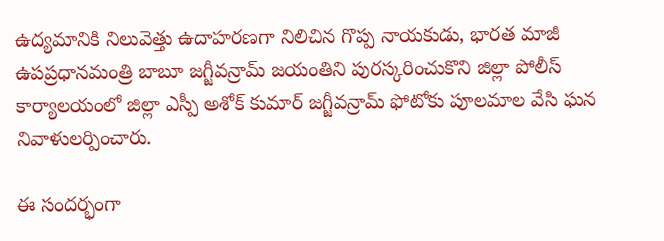ఉద్యమానికి నిలువెత్తు ఉదాహరణగా నిలిచిన గొప్ప నాయకుడు, భారత మాజీ ఉపప్రధానమంత్రి బాబూ జగ్జీవన్రామ్ జయంతిని పురస్కరించుకొని జిల్లా పోలీస్ కార్యాలయంలో జిల్లా ఎస్పీ అశోక్ కుమార్ జగ్జీవన్రామ్ ఫోటోకు పూలమాల వేసి ఘన నివాళులర్పించారు.

ఈ సందర్భంగా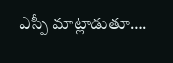ఎస్పీ మాట్లాడుతూ….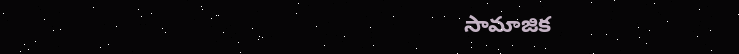సామాజిక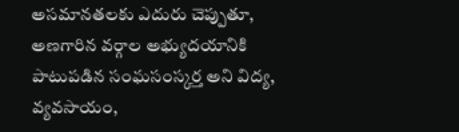అసమానతలకు ఎదురు చెప్పుతూ, అణగారిన వర్గాల అభ్యుదయానికి పాటుపడిన సంఘసంస్కర్త అని విద్య, వ్యవసాయం,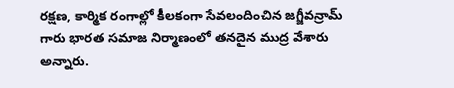రక్షణ, కార్మిక రంగాల్లో కీలకంగా సేవలందించిన జగ్జీవన్రామ్ గారు భారత సమాజ నిర్మాణంలో తనదైన ముద్ర వేశారు అన్నారు.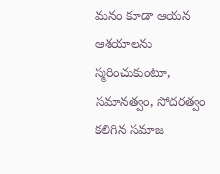మనం కూడా ఆయన ఆశయాలను స్మరించుకుంటూ, సమానత్వం, సోదరత్వం కలిగిన సమాజ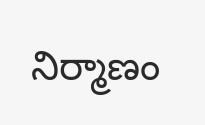నిర్మాణం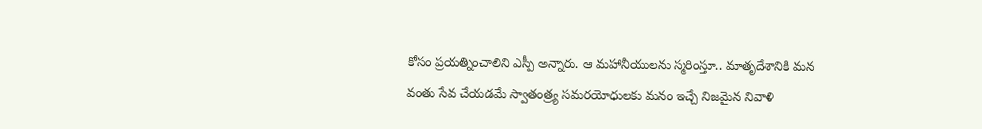కోసం ప్రయత్నించాలిని ఎస్పీ అన్నారు. ఆ మహానీయులను స్మరింస్తూ.. మాతృదేశానికి మన వంతు సేవ చేయడమే స్వాతంత్ర్య సమరయోధులకు మనం ఇచ్చే నిజమైన నివాళి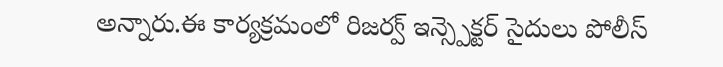అన్నారు.ఈ కార్యక్రమంలో రిజర్వ్ ఇన్స్పెక్టర్ సైదులు పోలీస్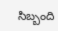సిబ్బంది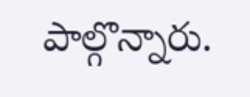పాల్గొన్నారు.